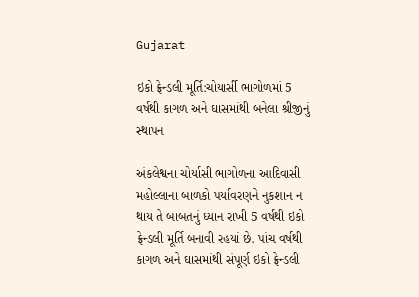Gujarat

ઇકો ફ્રેન્ડલી મૂર્તિ:ચોયાર્સી ભાગોળમાં 5 વર્ષથી કાગળ અને ઘાસમાંથી બનેલા શ્રીજીનું સ્થાપન

અંકલેશ્વના ચોર્યાસી ભાગોળના આદિવાસી મહોલ્લાના બાળકો પર્યાવરણને નુકશાન ન થાય તે બાબતનું ધ્યાન રાખી 5 વર્ષથી ઇકો ફ્રેન્ડલી મૂર્તિ બનાવી રહયાં છે. પાંચ વર્ષથી કાગળ અને ઘાસમાંથી સંપૂર્ણ ઇકો ફ્રેન્ડલી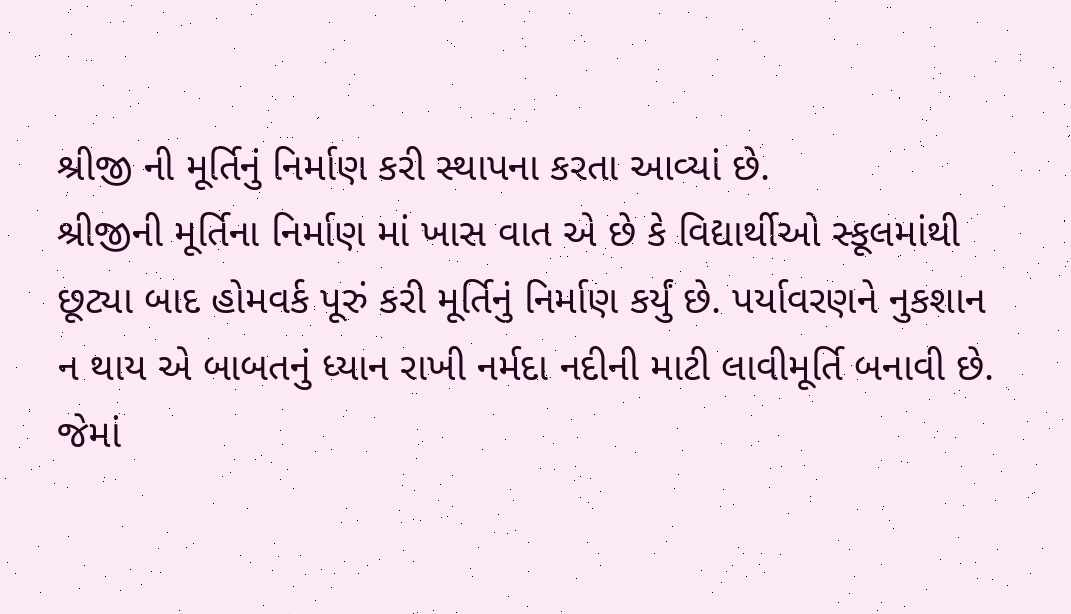શ્રીજી ની મૂર્તિનું નિર્માણ કરી સ્થાપના કરતા આવ્યાં છે.
શ્રીજીની મૂર્તિના નિર્માણ માં ખાસ વાત એ છે કે વિદ્યાર્થીઓ સ્કૂલમાંથી છૂટ્યા બાદ હોમવર્ક પૂરું કરી મૂર્તિનું નિર્માણ કર્યું છે. પર્યાવરણને નુકશાન ન થાય એ બાબતનું ધ્યાન રાખી નર્મદા નદીની માટી લાવીમૂર્તિ બનાવી છે.
જેમાં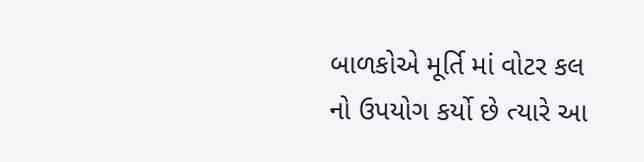બાળકોએ મૂર્તિ માં વોટર કલ નો ઉપયોગ કર્યો છે ત્યારે આ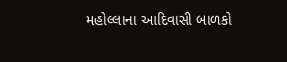મહોલ્લાના આદિવાસી બાળકો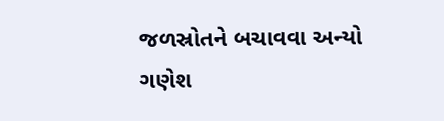જળસ્રોતને બચાવવા અન્યો ગણેશ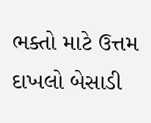ભક્તો માટે ઉત્તમ દાખલો બેસાડી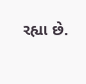રહ્યા છે.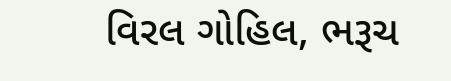વિરલ ગોહિલ, ભરૂચ